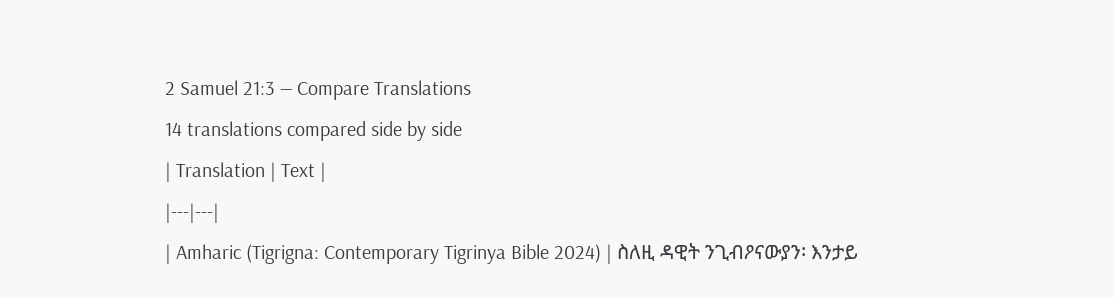2 Samuel 21:3 — Compare Translations
14 translations compared side by side
| Translation | Text |
|---|---|
| Amharic (Tigrigna: Contemporary Tigrinya Bible 2024) | ስለዚ ዳዊት ንጊብዖናውያን፡ እንታይ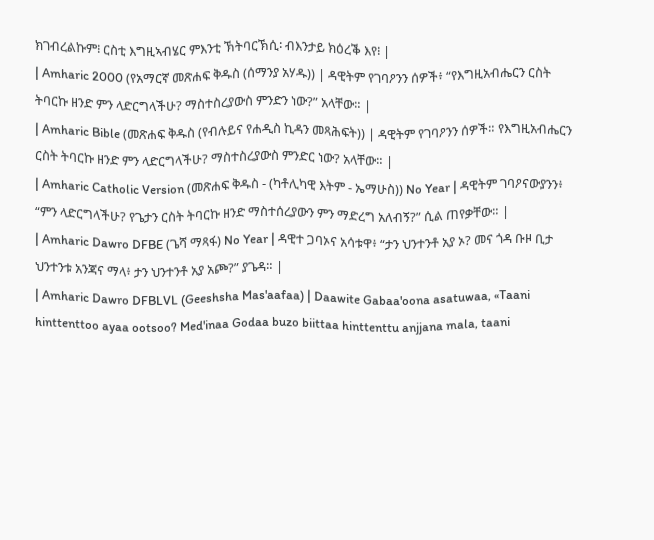ክገብረልኩም፧ ርስቲ እግዚኣብሄር ምእንቲ ኽትባርኽሲ፡ ብእንታይ ክዕረቕ እየ፧ |
| Amharic 2000 (የአማርኛ መጽሐፍ ቅዱስ (ሰማንያ አሃዱ)) | ዳዊትም የገባዖንን ሰዎች፥ “የእግዚአብሔርን ርስት ትባርኩ ዘንድ ምን ላድርግላችሁ? ማስተስረያውስ ምንድን ነው?” አላቸው። |
| Amharic Bible (መጽሐፍ ቅዱስ (የብሉይና የሐዲስ ኪዳን መጻሕፍት)) | ዳዊትም የገባዖንን ሰዎች። የእግዚአብሔርን ርስት ትባርኩ ዘንድ ምን ላድርግላችሁ? ማስተስረያውስ ምንድር ነው? አላቸው። |
| Amharic Catholic Version (መጽሐፍ ቅዱስ - (ካቶሊካዊ እትም - ኤማሁስ)) No Year | ዳዊትም ገባዖናውያንን፥ “ምን ላድርግላችሁ? የጌታን ርስት ትባርኩ ዘንድ ማስተሰረያውን ምን ማድረግ አለብኝ?” ሲል ጠየቃቸው። |
| Amharic Dawro DFBE (ጌሻ ማጻፋ) No Year | ዳዊተ ጋባኦና አሳቱዋ፥ “ታን ህንተንቶ አያ ኦ? መና ጎዳ ቡዞ ቢታ ህንተንቱ አንጃና ማላ፥ ታን ህንተንቶ አያ አጮ?” ያጌዳ። |
| Amharic Dawro DFBLVL (Geeshsha Mas'aafaa) | Daawite Gabaa'oona asatuwaa, «Taani hinttenttoo ayaa ootsoo? Med'inaa Godaa buzo biittaa hinttenttu anjjana mala, taani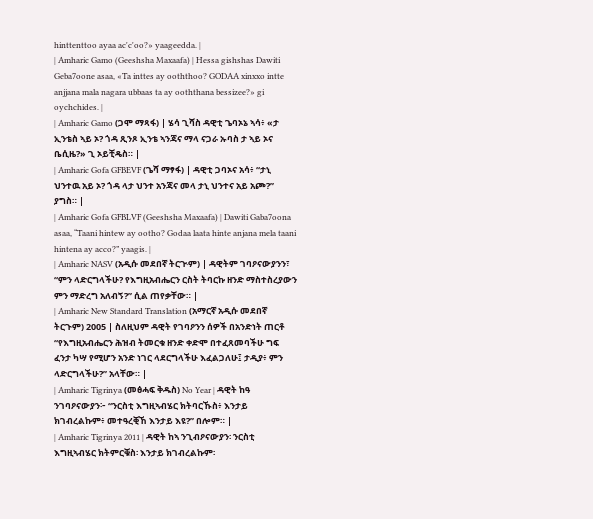hinttenttoo ayaa ac'c'oo?» yaageedda. |
| Amharic Gamo (Geeshsha Maxaafa) | Hessa gishshas Dawiti Geba7oone asaa, «Ta inttes ay ooththoo? GODAA xinxxo intte anjjana mala nagara ubbaas ta ay ooththana bessizee?» gi oychchides. |
| Amharic Gamo (ጋሞ ማጻፋ) | ሄሳ ጊሻስ ዳዊቲ ጌባኦኔ ኣሳ፥ «ታ ኢንቴስ ኣይ ኦ? ጎዳ ጺንጾ ኢንቴ ኣንጃና ማላ ናጋራ ኡባስ ታ ኣይ ኦና ቤሲዜ?» ጊ ኦይቺዴስ። |
| Amharic Gofa GFBEVF (ጌሻ ማፃፋ) | ዳዊቲ ጋባኦና አሳ፥ “ታኒ ህንተዉ አይ ኦ? ጎዳ ላታ ህንተ አንጃና መላ ታኒ ህንተና አይ አጮ?” ያግስ። |
| Amharic Gofa GFBLVF (Geeshsha Maxaafa) | Dawiti Gaba7oona asaa, “Taani hintew ay ootho? Godaa laata hinte anjana mela taani hintena ay acco?” yaagis. |
| Amharic NASV (አዲሱ መደበኛ ትርጒም) | ዳዊትም ገባዖናውያንን፣ “ምን ላድርግላችሁ? የእግዚአብሔርን ርስት ትባርኩ ዘንድ ማስተስረያውን ምን ማድረግ አለብኝ?” ሲል ጠየቃቸው። |
| Amharic New Standard Translation (አማርኛ አዲሱ መደበኛ ትርጉም) 2005 | ስለዚህም ዳዊት የገባዖንን ሰዎች በአንድነት ጠርቶ “የእግዚአብሔርን ሕዝብ ትመርቁ ዘንድ ቀድሞ በተፈጸመባችሁ ግፍ ፈንታ ካሣ የሚሆን አንድ ነገር ላደርግላችሁ እፈልጋለሁ፤ ታዲያ፥ ምን ላድርግላችሁ?” አላቸው። |
| Amharic Tigrinya (መፅሓፍ ቅዱስ) No Year | ዳዊት ከዓ ንገባዖናውያን፦ “ንርስቲ እግዚኣብሄር ክትባርኹስ፥ እንታይ ክገብረልኩም፥ መተዓረቒኸ እንታይ እዩ?” በሎም። |
| Amharic Tigrinya 2011 | ዳዊት ከኣ ንጊብዖናውያን፡ ንርስቲ እግዚኣብሄር ክትምርቑስ፡ እንታይ ክገብረልኩም፡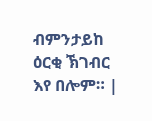ብምንታይከ ዕርቂ ኽገብር እየ በሎም። |